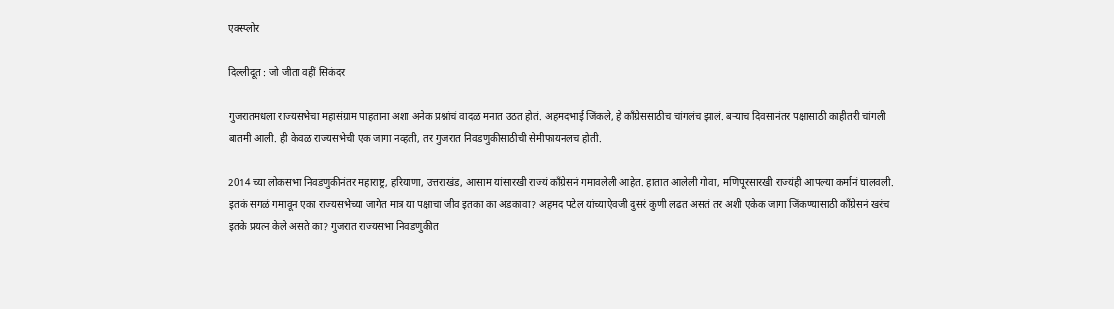एक्स्प्लोर

दिल्लीदूत : जो जीता वहीं सिकंदर

गुजरातमधला राज्यसभेचा महासंग्राम पाहताना अशा अनेक प्रश्नांचं वादळ मनात उठत होतं. अहमदभाई जिंकले, हे काँग्रेससाठीच चांगलंच झालं. बऱ्याच दिवसानंतर पक्षासाठी काहीतरी चांगली बातमी आली. ही केवळ राज्यसभेची एक जागा नव्हती, तर गुजरात निवडणुकीसाठीची सेमीफायनलच होती.

2014 च्या लोकसभा निवडणुकीनंतर महाराष्ट्र, हरियाणा, उत्तराखंड, आसाम यांसारखी राज्यं काँग्रेसनं गमावलेली आहेत. हातात आलेली गोवा, मणिपूरसारखी राज्यंही आपल्या कर्मानं घालवली. इतकं सगळं गमावून एका राज्यसभेच्या जागेत मात्र या पक्षाचा जीव इतका का अडकावा? अहमद पटेल यांच्याऐवजी दुसरं कुणी लढत असतं तर अशी एकेक जागा जिंकण्यासाठी काँग्रेसनं खरंच इतके प्रयत्न केले असते का? गुजरात राज्यसभा निवडणुकीत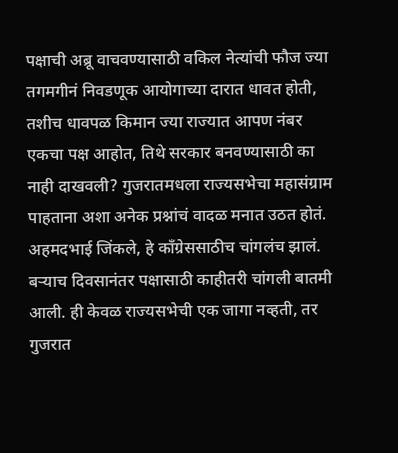पक्षाची अब्रू वाचवण्यासाठी वकिल नेत्यांची फौज ज्या तगमगीनं निवडणूक आयोगाच्या दारात धावत होती, तशीच धावपळ किमान ज्या राज्यात आपण नंबर एकचा पक्ष आहोत, तिथे सरकार बनवण्यासाठी का नाही दाखवली? गुजरातमधला राज्यसभेचा महासंग्राम पाहताना अशा अनेक प्रश्नांचं वादळ मनात उठत होतं. अहमदभाई जिंकले, हे काँग्रेससाठीच चांगलंच झालं. बऱ्याच दिवसानंतर पक्षासाठी काहीतरी चांगली बातमी आली. ही केवळ राज्यसभेची एक जागा नव्हती, तर गुजरात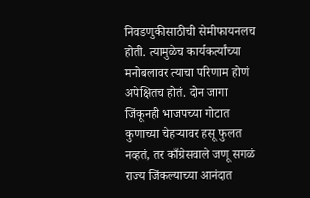निवडणुकीसाठीची सेमीफायनलच होती. त्यामुळेच कार्यकर्त्यांच्या मनोबलावर त्याचा परिणाम होणं अपेक्षितच होतं. दोन जागा जिंकूनही भाजपच्या गोटात कुणाच्या चेहऱ्यावर हसू फुलत नव्हतं, तर काँग्रेसवाले जणू सगळं राज्य जिंकल्याच्या आनंदात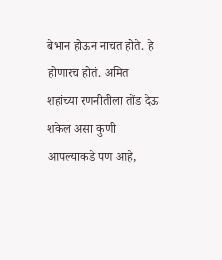बेभान होऊन नाचत होते. हे होणारच होतं. अमित शहांच्या रणनीतीला तोंड देऊ शकेल असा कुणी आपल्याकडे पण आहे,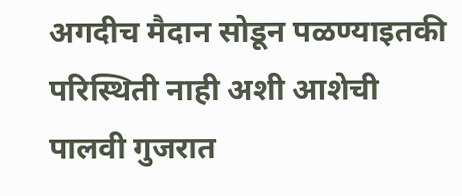अगदीच मैदान सोडून पळण्याइतकी परिस्थिती नाही अशी आशेची पालवी गुजरात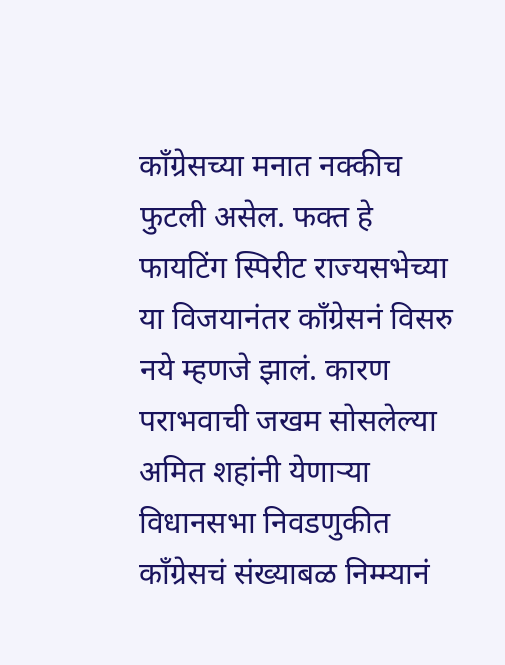काँग्रेसच्या मनात नक्कीच फुटली असेल. फक्त हे फायटिंग स्पिरीट राज्यसभेच्या या विजयानंतर काँग्रेसनं विसरु नये म्हणजे झालं. कारण पराभवाची जखम सोसलेल्या अमित शहांनी येणाऱ्या विधानसभा निवडणुकीत काँग्रेसचं संख्याबळ निम्म्यानं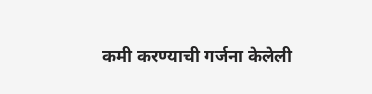कमी करण्याची गर्जना केलेली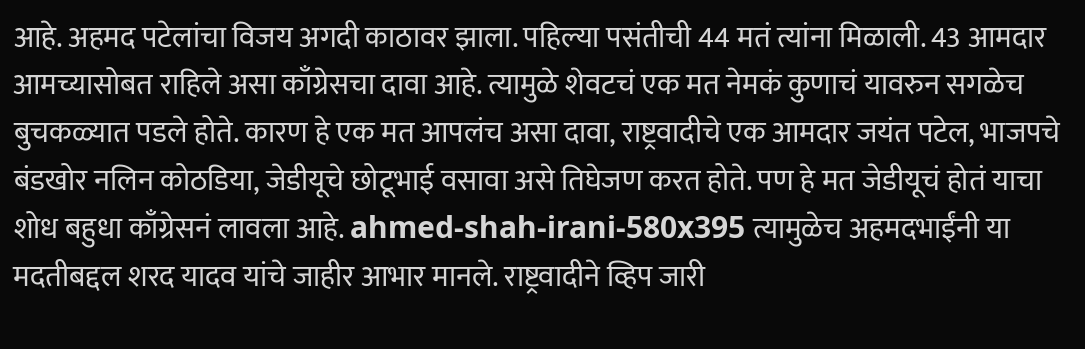आहे. अहमद पटेलांचा विजय अगदी काठावर झाला. पहिल्या पसंतीची 44 मतं त्यांना मिळाली. 43 आमदार आमच्यासोबत राहिले असा काँग्रेसचा दावा आहे. त्यामुळे शेवटचं एक मत नेमकं कुणाचं यावरुन सगळेच बुचकळ्यात पडले होते. कारण हे एक मत आपलंच असा दावा, राष्ट्रवादीचे एक आमदार जयंत पटेल, भाजपचे बंडखोर नलिन कोठडिया, जेडीयूचे छोटूभाई वसावा असे तिघेजण करत होते. पण हे मत जेडीयूचं होतं याचा शोध बहुधा काँग्रेसनं लावला आहे. ahmed-shah-irani-580x395 त्यामुळेच अहमदभाईंनी या मदतीबद्दल शरद यादव यांचे जाहीर आभार मानले. राष्ट्रवादीने व्हिप जारी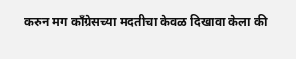करुन मग काँग्रेसच्या मदतीचा केवळ दिखावा केला की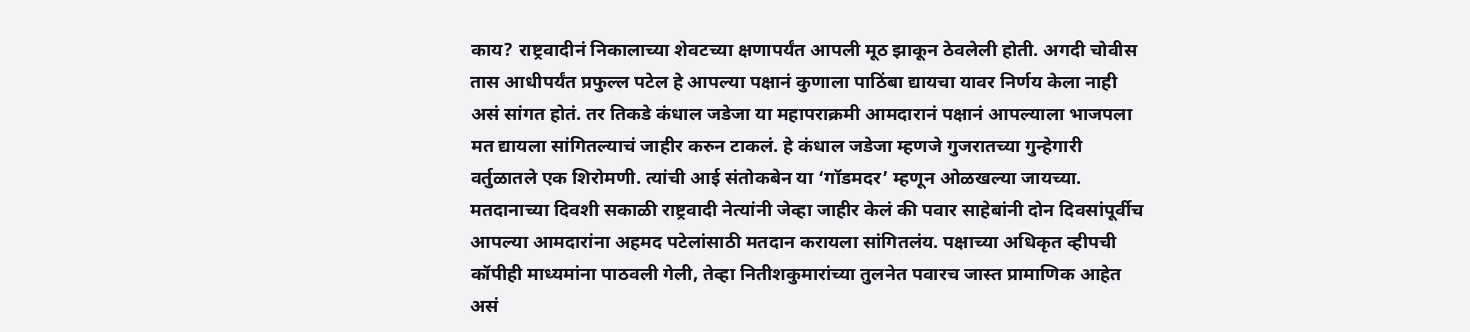काय? राष्ट्रवादीनं निकालाच्या शेवटच्या क्षणापर्यंत आपली मूठ झाकून ठेवलेली होती. अगदी चोवीस तास आधीपर्यंत प्रफुल्ल पटेल हे आपल्या पक्षानं कुणाला पाठिंबा द्यायचा यावर निर्णय केला नाही असं सांगत होतं. तर तिकडे कंधाल जडेजा या महापराक्रमी आमदारानं पक्षानं आपल्याला भाजपला मत द्यायला सांगितल्याचं जाहीर करुन टाकलं. हे कंधाल जडेजा म्हणजे गुजरातच्या गुन्हेगारी वर्तुळातले एक शिरोमणी. त्यांची आई संतोकबेन या ‘गॉडमदर’ म्हणून ओळखल्या जायच्या. मतदानाच्या दिवशी सकाळी राष्ट्रवादी नेत्यांनी जेव्हा जाहीर केलं की पवार साहेबांनी दोन दिवसांपूर्वीच आपल्या आमदारांना अहमद पटेलांसाठी मतदान करायला सांगितलंय. पक्षाच्या अधिकृत व्हीपची कॉपीही माध्यमांना पाठवली गेली, तेव्हा नितीशकुमारांच्या तुलनेत पवारच जास्त प्रामाणिक आहेत असं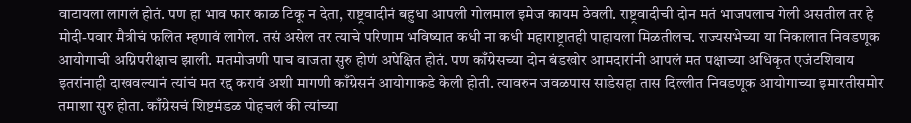वाटायला लागलं होतं. पण हा भाव फार काळ टिकू न देता, राष्ट्रवादीनं बहुधा आपली गोलमाल इमेज कायम ठेवली. राष्ट्रवादीची दोन मतं भाजपलाच गेली असतील तर हे मोदी-पवार मैत्रीचं फलित म्हणावं लागेल. तसं असेल तर त्याचे परिणाम भविष्यात कधी ना कधी महाराष्ट्रातही पाहायला मिळतीलच. राज्यसभेच्या या निकालात निवडणूक आयोगाची अग्निपरीक्षाच झाली. मतमोजणी पाच वाजता सुरु होणं अपेक्षित होतं. पण काँग्रेसच्या दोन बंडखोर आमदारांनी आपलं मत पक्षाच्या अधिकृत एजंटशिवाय इतरांनाही दाखवल्यानं त्यांचं मत रद्द करावं अशी मागणी काँग्रेसनं आयोगाकडे केली होती. त्यावरुन जवळपास साडेसहा तास दिल्लीत निवडणूक आयोगाच्या इमारतीसमोर तमाशा सुरु होता. काँग्रेसचं शिष्टमंडळ पोहचलं की त्यांच्या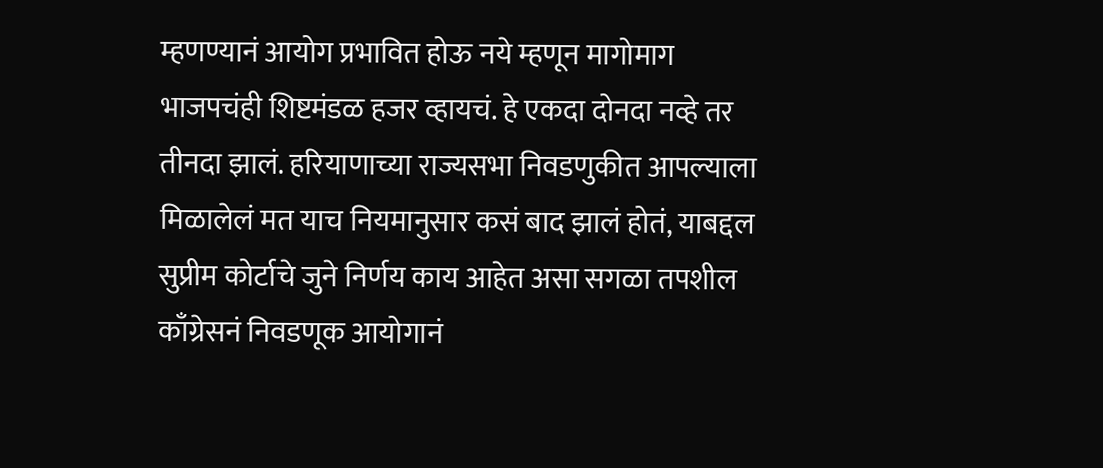म्हणण्यानं आयोग प्रभावित होऊ नये म्हणून मागोमाग भाजपचंही शिष्टमंडळ हजर व्हायचं. हे एकदा दोनदा नव्हे तर तीनदा झालं. हरियाणाच्या राज्यसभा निवडणुकीत आपल्याला मिळालेलं मत याच नियमानुसार कसं बाद झालं होतं, याबद्दल सुप्रीम कोर्टाचे जुने निर्णय काय आहेत असा सगळा तपशील काँग्रेसनं निवडणूक आयोगानं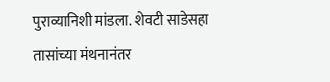पुराव्यानिशी मांडला. शेवटी साडेसहा तासांच्या मंथनानंतर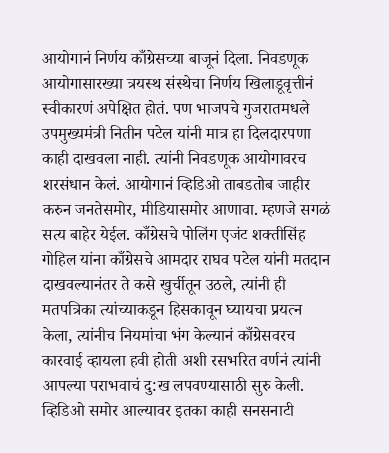आयोगानं निर्णय काँग्रेसच्या बाजूनं दिला. निवडणूक आयोगासारख्या त्रयस्थ संस्थेचा निर्णय खिलाडूवृत्तीनं स्वीकारणं अपेक्षित होतं. पण भाजपचे गुजरातमधले उपमुख्यमंत्री नितीन पटेल यांनी मात्र हा दिलदारपणा काही दाखवला नाही. त्यांनी निवडणूक आयोगावरच शरसंधान केलं. आयोगानं व्हिडिओ ताबडतोब जाहीर करुन जनतेसमोर, मीडियासमोर आणावा. म्हणजे सगळं सत्य बाहेर येईल. काँग्रेसचे पोलिंग एजंट शक्तीसिंह गोहिल यांना काँग्रेसचे आमदार राघव पटेल यांनी मतदान दाखवल्यानंतर ते कसे खुर्चीतून उठले, त्यांनी ही मतपत्रिका त्यांच्याकडून हिसकावून घ्यायचा प्रयत्न केला, त्यांनीच नियमांचा भंग केल्यानं काँग्रेसवरच कारवाई व्हायला हवी होती अशी रसभरित वर्णनं त्यांनी आपल्या पराभवाचं दु:ख लपवण्यासाठी सुरु केली. व्हिडिओ समोर आल्यावर इतका काही सनसनाटी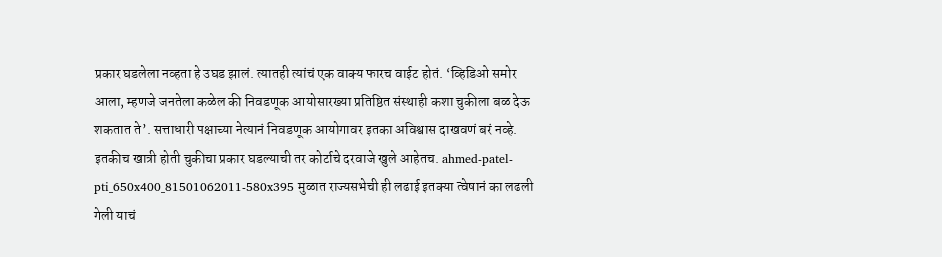प्रकार घडलेला नव्हता हे उघड झालं. त्यातही त्यांचं एक वाक्य फारच वाईट होतं. ‘व्हिडिओ समोर आला, म्हणजे जनतेला कळेल की निवडणूक आयोसारख्या प्रतिष्ठित संस्थाही कशा चुकीला बळ देऊ शकतात ते’. सत्ताधारी पक्षाच्या नेत्यानं निवडणूक आयोगावर इतका अविश्वास दाखवणं बरं नव्हे. इतकीच खात्री होती चुकीचा प्रकार घडल्याची तर कोर्टाचे दरवाजे खुले आहेतच. ahmed-patel-pti_650x400_81501062011-580x395 मुळात राज्यसभेची ही लढाई इतक्या त्वेषानं का लढली गेली याचं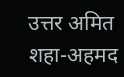उत्तर अमित शहा-अहमद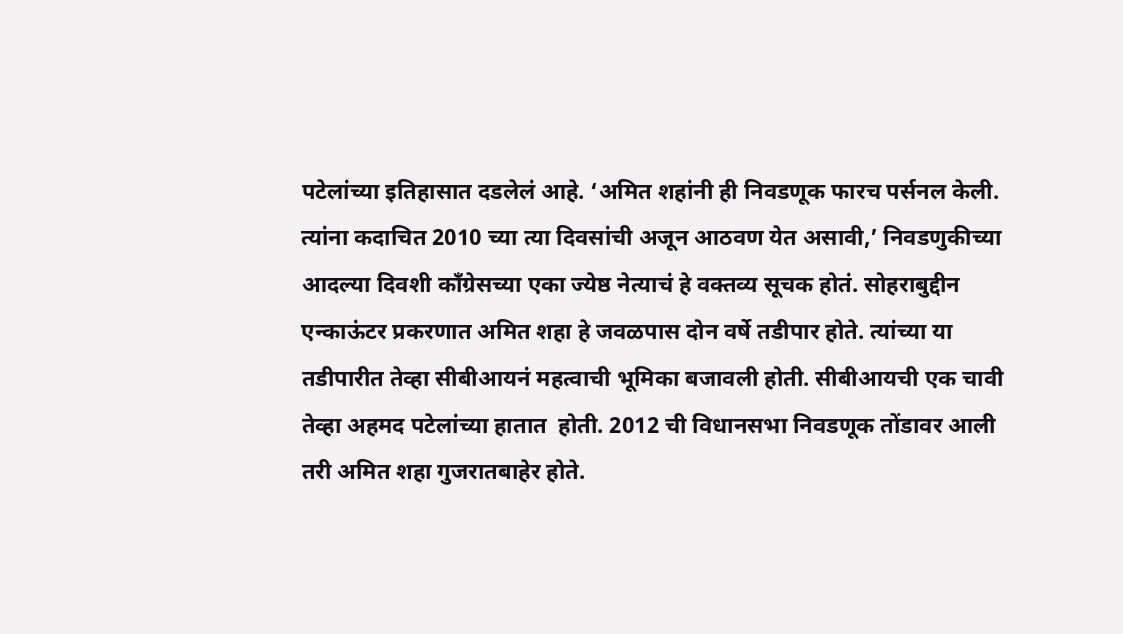पटेलांच्या इतिहासात दडलेलं आहे. ‘अमित शहांनी ही निवडणूक फारच पर्सनल केली. त्यांना कदाचित 2010 च्या त्या दिवसांची अजून आठवण येत असावी,’ निवडणुकीच्या आदल्या दिवशी काँग्रेसच्या एका ज्येष्ठ नेत्याचं हे वक्तव्य सूचक होतं. सोहराबुद्दीन एन्काऊंटर प्रकरणात अमित शहा हे जवळपास दोन वर्षे तडीपार होते. त्यांच्या या तडीपारीत तेव्हा सीबीआयनं महत्वाची भूमिका बजावली होती. सीबीआयची एक चावी तेव्हा अहमद पटेलांच्या हातात  होती. 2012 ची विधानसभा निवडणूक तोंडावर आली तरी अमित शहा गुजरातबाहेर होते.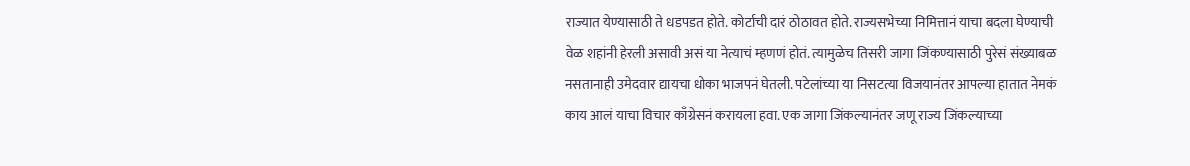राज्यात येण्यासाठी ते धडपडत होते. कोर्टाची दारं ठोठावत होते. राज्यसभेच्या निमित्तानं याचा बदला घेण्याची वेळ शहांनी हेरली असावी असं या नेत्याचं म्हणणं होतं. त्यामुळेच तिसरी जागा जिंकण्यासाठी पुरेसं संख्याबळ नसतानाही उमेदवार द्यायचा धोका भाजपनं घेतली. पटेलांच्या या निसटत्या विजयानंतर आपल्या हातात नेमकं काय आलं याचा विचार काँग्रेसनं करायला हवा. एक जागा जिंकल्यानंतर जणू राज्य जिंकल्याच्या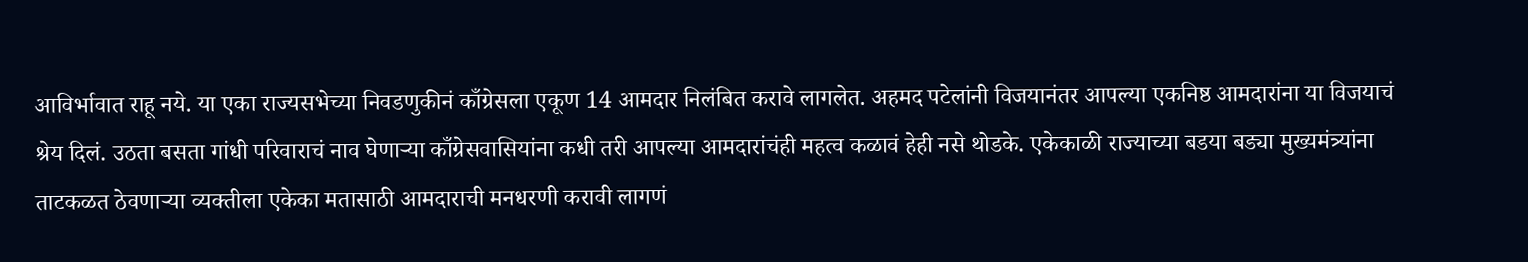आविर्भावात राहू नये. या एका राज्यसभेच्या निवडणुकीनं काँग्रेसला एकूण 14 आमदार निलंबित करावे लागलेत. अहमद पटेलांनी विजयानंतर आपल्या एकनिष्ठ आमदारांना या विजयाचं श्रेय दिलं. उठता बसता गांधी परिवाराचं नाव घेणाऱ्या काँग्रेसवासियांना कधी तरी आपल्या आमदारांचंही महत्व कळावं हेही नसे थोडके. एकेकाळी राज्याच्या बडया बड्या मुख्यमंत्र्यांना ताटकळत ठेवणाऱ्या व्यक्तीला एकेका मतासाठी आमदाराची मनधरणी करावी लागणं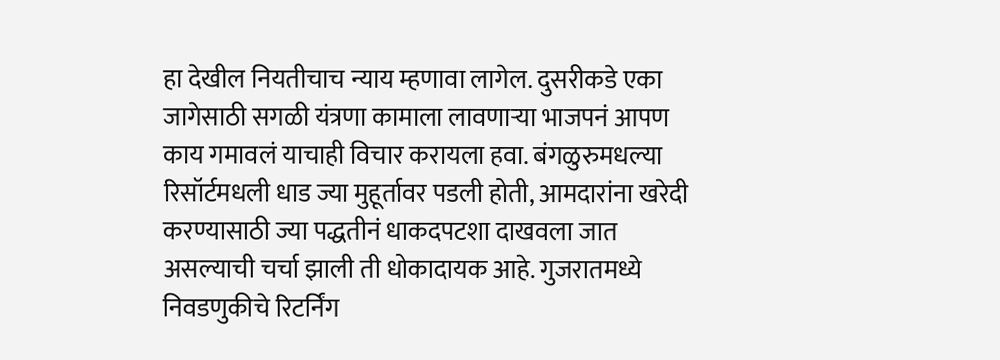हा देखील नियतीचाच न्याय म्हणावा लागेल. दुसरीकडे एका जागेसाठी सगळी यंत्रणा कामाला लावणाऱ्या भाजपनं आपण काय गमावलं याचाही विचार करायला हवा. बंगळुरुमधल्या रिसॉर्टमधली धाड ज्या मुहूर्तावर पडली होती, आमदारांना खरेदी करण्यासाठी ज्या पद्धतीनं धाकदपटशा दाखवला जात असल्याची चर्चा झाली ती धोकादायक आहे. गुजरातमध्ये निवडणुकीचे रिटर्निंग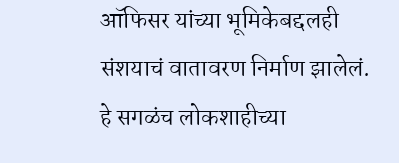ऑफिसर यांच्या भूमिकेबद्दलही संशयाचं वातावरण निर्माण झालेलं. हे सगळंच लोकशाहीच्या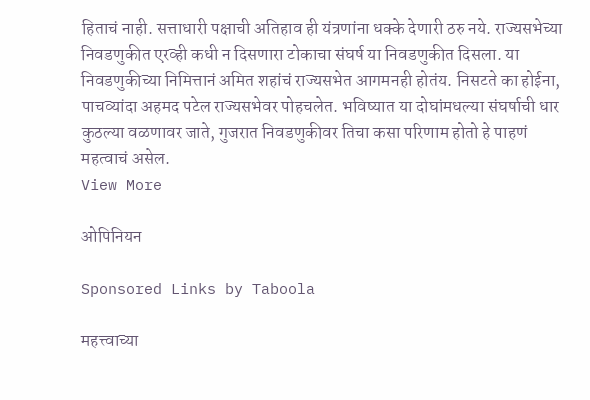हिताचं नाही. सत्ताधारी पक्षाची अतिहाव ही यंत्रणांना धक्के देणारी ठरु नये. राज्यसभेच्या निवडणुकीत एरव्ही कधी न दिसणारा टोकाचा संघर्ष या निवडणुकीत दिसला. या निवडणुकीच्या निमित्तानं अमित शहांचं राज्यसभेत आगमनही होतंय. निसटते का होईना, पाचव्यांदा अहमद पटेल राज्यसभेवर पोहचलेत. भविष्यात या दोघांमधल्या संघर्षाची धार कुठल्या वळणावर जाते, गुजरात निवडणुकीवर तिचा कसा परिणाम होतो हे पाहणं महत्वाचं असेल.
View More

ओपिनियन

Sponsored Links by Taboola

महत्त्वाच्या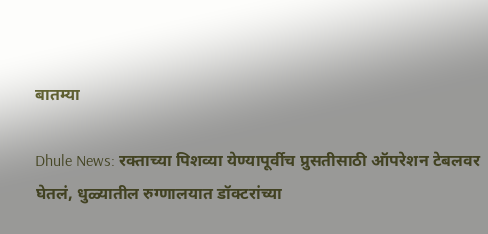बातम्या

Dhule News: रक्ताच्या पिशव्या येण्यापूर्वीच प्रुसतीसाठी ऑपरेशन टेबलवर घेतलं, धुळ्यातील रुग्णालयात डॉक्टरांच्या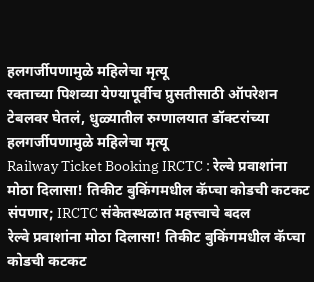हलगर्जीपणामुळे महिलेचा मृत्यू
रक्ताच्या पिशव्या येण्यापूर्वीच प्रुसतीसाठी ऑपरेशन टेबलवर घेतलं, धुळ्यातील रुग्णालयात डॉक्टरांच्या हलगर्जीपणामुळे महिलेचा मृत्यू
Railway Ticket Booking IRCTC : रेल्वे प्रवाशांना मोठा दिलासा! तिकीट बुकिंगमधील कॅप्चा कोडची कटकट संपणार; IRCTC संकेतस्थळात महत्त्वाचे बदल
रेल्वे प्रवाशांना मोठा दिलासा! तिकीट बुकिंगमधील कॅप्चा कोडची कटकट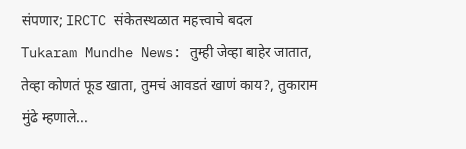संपणार; IRCTC संकेतस्थळात महत्त्वाचे बदल
Tukaram Mundhe News: तुम्ही जेव्हा बाहेर जातात, तेव्हा कोणतं फूड खाता, तुमचं आवडतं खाणं काय?, तुकाराम मुंढे म्हणाले...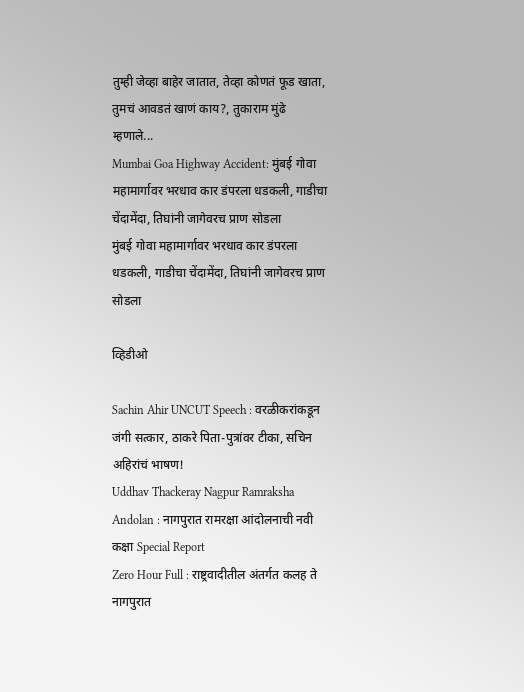तुम्ही जेव्हा बाहेर जातात, तेव्हा कोणतं फूड खाता, तुमचं आवडतं खाणं काय?, तुकाराम मुंढे म्हणाले...
Mumbai Goa Highway Accident: मुंबई गोवा महामार्गावर भरधाव कार डंपरला धडकली, गाडीचा चेंदामेंदा, तिघांनी जागेवरच प्राण सोडला
मुंबई गोवा महामार्गावर भरधाव कार डंपरला धडकली, गाडीचा चेंदामेंदा, तिघांनी जागेवरच प्राण सोडला

व्हिडीओ

Sachin Ahir UNCUT Speech : वरळीकरांकडून जंगी सत्कार, ठाकरे पिता-पुत्रांवर टीका, सचिन अहिरांचं भाषण!
Uddhav Thackeray Nagpur Ramraksha Andolan : नागपुरात रामरक्षा आंदोलनाची नवी कक्षा Special Report
Zero Hour Full : राष्ट्रवादीतील अंतर्गत कलह ते नागपुरात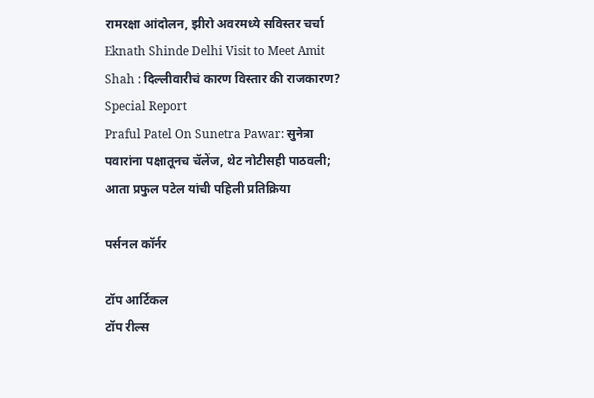रामरक्षा आंदोलन, झीरो अवरमध्ये सविस्तर चर्चा
Eknath Shinde Delhi Visit to Meet Amit Shah : दिल्लीवारीचं कारण विस्तार की राजकारण? Special Report
Praful Patel On Sunetra Pawar: सुनेत्रा पवारांना पक्षातूनच चॅलेंज, थेट नोटीसही पाठवली; आता प्रफुल पटेल यांची पहिली प्रतिक्रिया

पर्सनल कॉर्नर

टॉप आर्टिकल
टॉप रील्स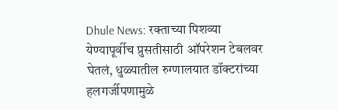Dhule News: रक्ताच्या पिशव्या येण्यापूर्वीच प्रुसतीसाठी ऑपरेशन टेबलवर घेतलं, धुळ्यातील रुग्णालयात डॉक्टरांच्या हलगर्जीपणामुळे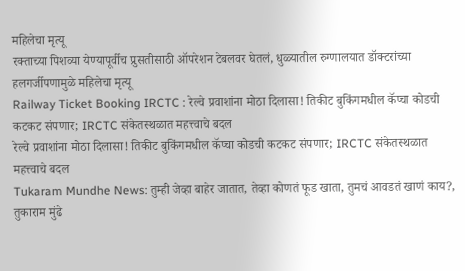महिलेचा मृत्यू
रक्ताच्या पिशव्या येण्यापूर्वीच प्रुसतीसाठी ऑपरेशन टेबलवर घेतलं, धुळ्यातील रुग्णालयात डॉक्टरांच्या हलगर्जीपणामुळे महिलेचा मृत्यू
Railway Ticket Booking IRCTC : रेल्वे प्रवाशांना मोठा दिलासा! तिकीट बुकिंगमधील कॅप्चा कोडची कटकट संपणार; IRCTC संकेतस्थळात महत्त्वाचे बदल
रेल्वे प्रवाशांना मोठा दिलासा! तिकीट बुकिंगमधील कॅप्चा कोडची कटकट संपणार; IRCTC संकेतस्थळात महत्त्वाचे बदल
Tukaram Mundhe News: तुम्ही जेव्हा बाहेर जातात, तेव्हा कोणतं फूड खाता, तुमचं आवडतं खाणं काय?, तुकाराम मुंढे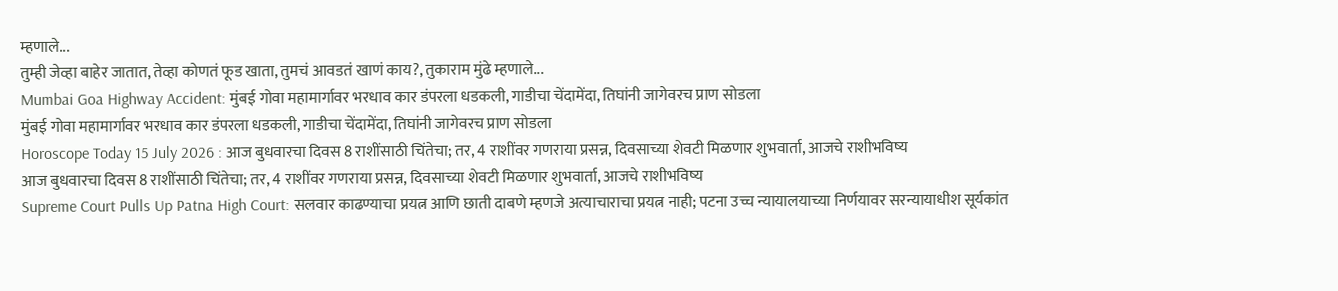म्हणाले...
तुम्ही जेव्हा बाहेर जातात, तेव्हा कोणतं फूड खाता, तुमचं आवडतं खाणं काय?, तुकाराम मुंढे म्हणाले...
Mumbai Goa Highway Accident: मुंबई गोवा महामार्गावर भरधाव कार डंपरला धडकली, गाडीचा चेंदामेंदा, तिघांनी जागेवरच प्राण सोडला
मुंबई गोवा महामार्गावर भरधाव कार डंपरला धडकली, गाडीचा चेंदामेंदा, तिघांनी जागेवरच प्राण सोडला
Horoscope Today 15 July 2026 : आज बुधवारचा दिवस 8 राशींसाठी चिंतेचा; तर, 4 राशींवर गणराया प्रसन्न, दिवसाच्या शेवटी मिळणार शुभवार्ता, आजचे राशीभविष्य
आज बुधवारचा दिवस 8 राशींसाठी चिंतेचा; तर, 4 राशींवर गणराया प्रसन्न, दिवसाच्या शेवटी मिळणार शुभवार्ता, आजचे राशीभविष्य
Supreme Court Pulls Up Patna High Court: सलवार काढण्याचा प्रयत्न आणि छाती दाबणे म्हणजे अत्याचाराचा प्रयत्न नाही; पटना उच्च न्यायालयाच्या निर्णयावर सरन्यायाधीश सूर्यकांत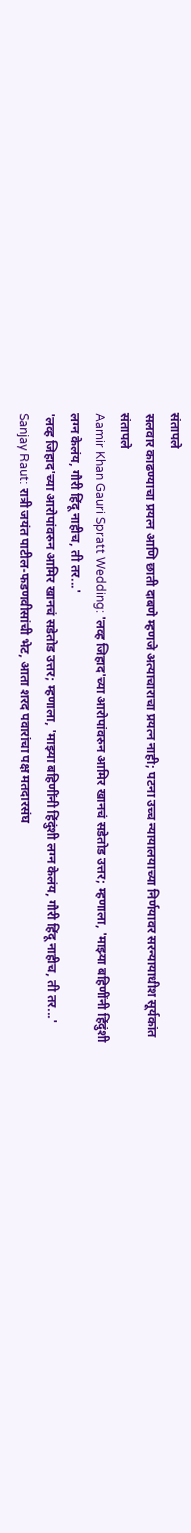संतापले
सलवार काढण्याचा प्रयत्न आणि छाती दाबणे म्हणजे अत्याचाराचा प्रयत्न नाही; पटना उच्च न्यायालयाच्या निर्णयावर सरन्यायाधीश सूर्यकांत संतापले
Aamir Khan Gauri Spratt Wedding: 'लव्ह जिहाद'च्या आरोपांवरुन आमिर खानचं सडेतोड उत्तर; म्हणाला, 'माझ्या बहि‍णींनी हिंदुंशी लग्न केलंय, गौरी हिंदू नाहीच, ती तर...'
'लव्ह जिहाद'च्या आरोपांवरुन आमिर खानचं सडेतोड उत्तर; म्हणाला, 'माझ्या बहि‍णींनी हिंदुंशी लग्न केलंय, गौरी हिंदू नाहीच, ती तर...'
Sanjay Raut: रात्री जयंत पाटील-फडणवीसांची भेट, आता शरद पवारांचा पक्ष मतदारसंघ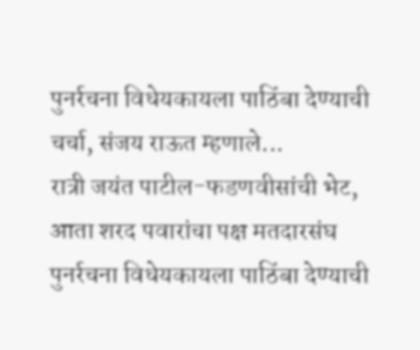पुनर्रचना विधेयकायला पाठिंबा देण्याची चर्चा, संजय राऊत म्हणाले...
रात्री जयंत पाटील-फडणवीसांची भेट, आता शरद पवारांचा पक्ष मतदारसंघ पुनर्रचना विधेयकायला पाठिंबा देण्याची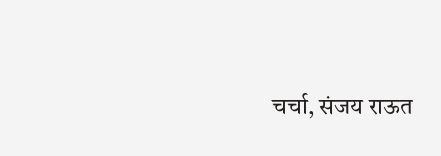चर्चा, संजय राऊत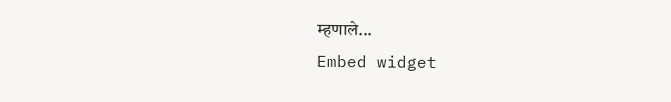म्हणाले...
Embed widget